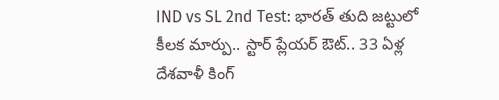IND vs SL 2nd Test: భారత్ తుది జట్టులో కీలక మార్పు.. స్టార్ ప్లేయర్ ఔట్.. 33 ఏళ్ల దేశవాళీ కింగ్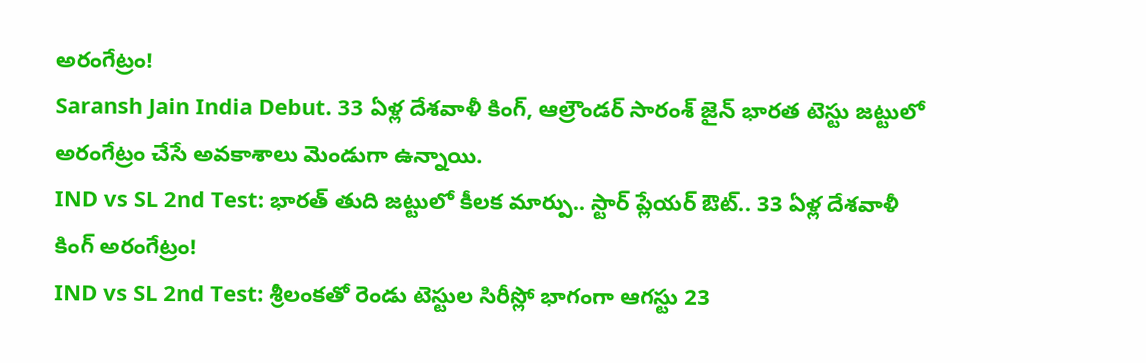అరంగేట్రం!
Saransh Jain India Debut. 33 ఏళ్ల దేశవాళీ కింగ్, ఆల్రౌండర్ సారంశ్ జైన్ భారత టెస్టు జట్టులో అరంగేట్రం చేసే అవకాశాలు మెండుగా ఉన్నాయి.
IND vs SL 2nd Test: భారత్ తుది జట్టులో కీలక మార్పు.. స్టార్ ప్లేయర్ ఔట్.. 33 ఏళ్ల దేశవాళీ కింగ్ అరంగేట్రం!
IND vs SL 2nd Test: శ్రీలంకతో రెండు టెస్టుల సిరీస్లో భాగంగా ఆగస్టు 23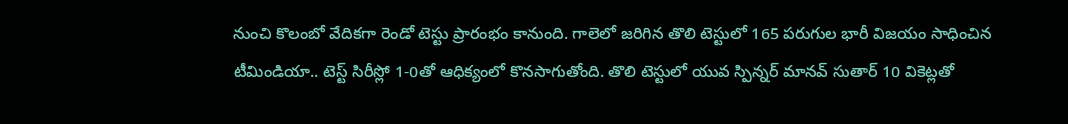నుంచి కొలంబో వేదికగా రెండో టెస్టు ప్రారంభం కానుంది. గాలెలో జరిగిన తొలి టెస్టులో 165 పరుగుల భారీ విజయం సాధించిన టీమిండియా.. టెస్ట్ సిరీస్లో 1-0తో ఆధిక్యంలో కొనసాగుతోంది. తొలి టెస్టులో యువ స్పిన్నర్ మానవ్ సుతార్ 10 వికెట్లతో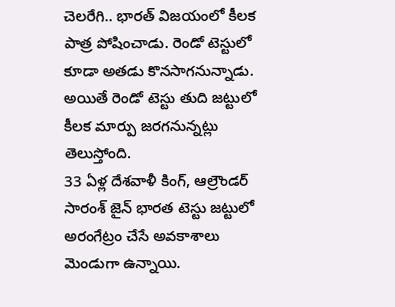చెలరేగి.. భారత్ విజయంలో కీలక పాత్ర పోషించాడు. రెండో టెస్టులో కూడా అతడు కొనసాగనున్నాడు. అయితే రెండో టెస్టు తుది జట్టులో కీలక మార్పు జరగనున్నట్లు తెలుస్తోంది.
33 ఏళ్ల దేశవాళీ కింగ్, ఆల్రౌండర్ సారంశ్ జైన్ భారత టెస్టు జట్టులో అరంగేట్రం చేసే అవకాశాలు మెండుగా ఉన్నాయి.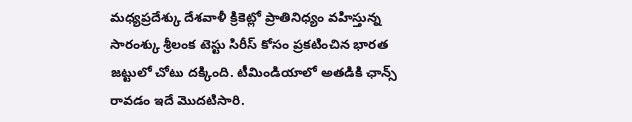మధ్యప్రదేశ్కు దేశవాళీ క్రికెట్లో ప్రాతినిధ్యం వహిస్తున్న సారంశ్కు శ్రీలంక టెస్టు సిరీస్ కోసం ప్రకటించిన భారత జట్టులో చోటు దక్కింది. టీమిండియాలో అతడికి ఛాన్స్ రావడం ఇదే మొదటిసారి.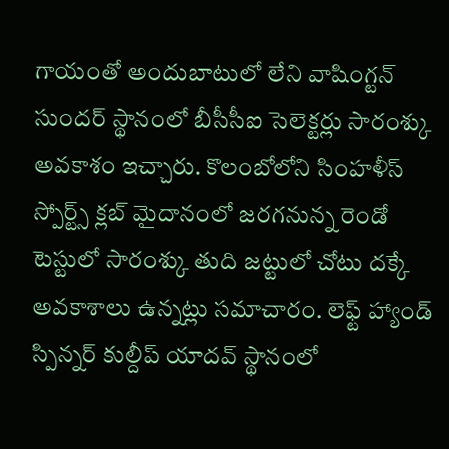గాయంతో అందుబాటులో లేని వాషింగ్టన్ సుందర్ స్థానంలో బీసీసీఐ సెలెక్టర్లు సారంశ్కు అవకాశం ఇచ్చారు. కొలంబోలోని సింహళీస్ స్పోర్ట్స్ క్లబ్ మైదానంలో జరగనున్న రెండో టెస్టులో సారంశ్కు తుది జట్టులో చోటు దక్కే అవకాశాలు ఉన్నట్లు సమాచారం. లెఫ్ట్ హ్యాండ్ స్పిన్నర్ కుల్దీప్ యాదవ్ స్థానంలో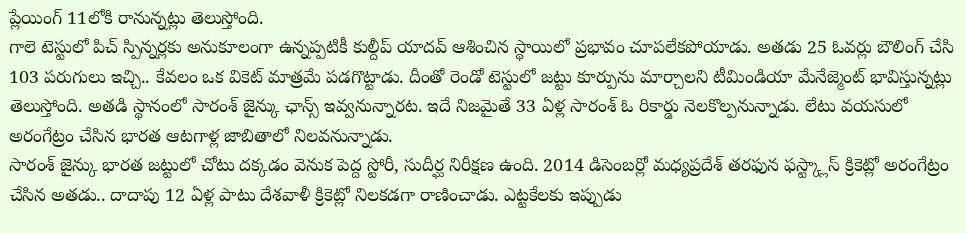ప్లేయింగ్ 11లోకి రానున్నట్లు తెలుస్తోంది.
గాలె టెస్టులో పిచ్ స్పిన్నర్లకు అనుకూలంగా ఉన్నప్పటికీ కుల్దీప్ యాదవ్ ఆశించిన స్థాయిలో ప్రభావం చూపలేకపోయాడు. అతడు 25 ఓవర్లు బౌలింగ్ చేసి 103 పరుగులు ఇచ్చి.. కేవలం ఒక వికెట్ మాత్రమే పడగొట్టాడు. దీంతో రెండో టెస్టులో జట్టు కూర్పును మార్చాలని టీమిండియా మేనేజ్మెంట్ భావిస్తున్నట్లు తెలుస్తోంది. అతడి స్థానంలో సారంశ్ జైన్కు ఛాన్స్ ఇవ్వనున్నారట. ఇదే నిజమైతే 33 ఏళ్ల సారంశ్ ఓ రికార్డు నెలకొల్పనున్నాడు. లేటు వయసులో అరంగేట్రం చేసిన భారత ఆటగాళ్ల జాబితాలో నిలవనున్నాడు.
సారంశ్ జైన్కు భారత జట్టులో చోటు దక్కడం వెనుక పెద్ద స్టోరీ, సుదీర్ఘ నిరీక్షణ ఉంది. 2014 డిసెంబర్లో మధ్యప్రదేశ్ తరఫున ఫస్ట్క్లాస్ క్రికెట్లో అరంగేట్రం చేసిన అతడు.. దాదాపు 12 ఏళ్ల పాటు దేశవాళీ క్రికెట్లో నిలకడగా రాణించాడు. ఎట్టకేలకు ఇప్పుడు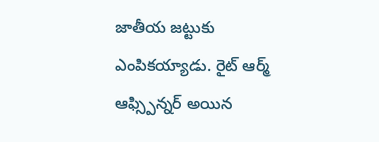జాతీయ జట్టుకు ఎంపికయ్యాడు. రైట్ ఆర్మ్ ఆఫ్స్పిన్నర్ అయిన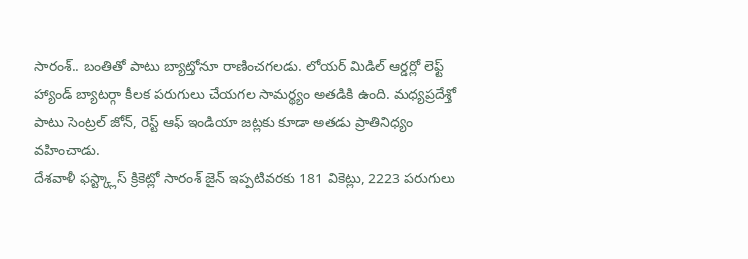సారంశ్.. బంతితో పాటు బ్యాట్తోనూ రాణించగలడు. లోయర్ మిడిల్ ఆర్డర్లో లెఫ్ట్ హ్యాండ్ బ్యాటర్గా కీలక పరుగులు చేయగల సామర్థ్యం అతడికి ఉంది. మధ్యప్రదేశ్తో పాటు సెంట్రల్ జోన్, రెస్ట్ ఆఫ్ ఇండియా జట్లకు కూడా అతడు ప్రాతినిధ్యం వహించాడు.
దేశవాళీ ఫస్ట్క్లాస్ క్రికెట్లో సారంశ్ జైన్ ఇప్పటివరకు 181 వికెట్లు, 2223 పరుగులు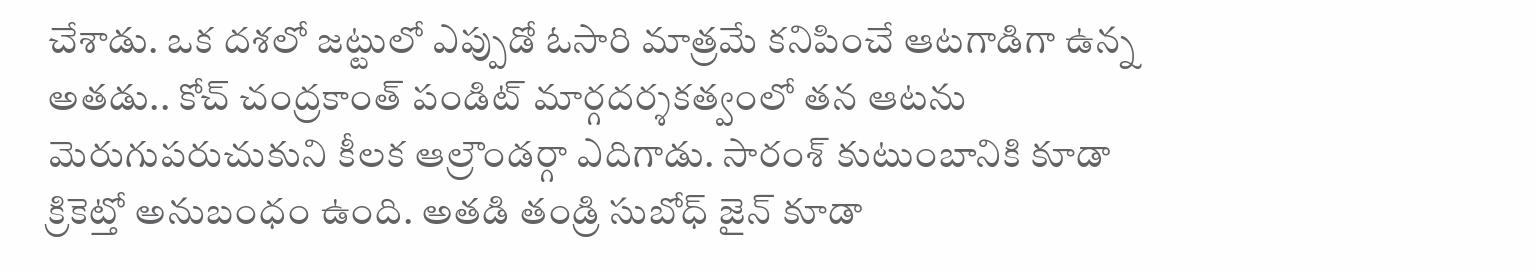చేశాడు. ఒక దశలో జట్టులో ఎప్పుడో ఓసారి మాత్రమే కనిపించే ఆటగాడిగా ఉన్న అతడు.. కోచ్ చంద్రకాంత్ పండిట్ మార్గదర్శకత్వంలో తన ఆటను మెరుగుపరుచుకుని కీలక ఆల్రౌండర్గా ఎదిగాడు. సారంశ్ కుటుంబానికి కూడా క్రికెట్తో అనుబంధం ఉంది. అతడి తండ్రి సుబోధ్ జైన్ కూడా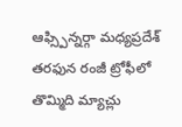ఆఫ్స్పిన్నర్గా మధ్యప్రదేశ్ తరఫున రంజీ ట్రోఫీలో తొమ్మిది మ్యాచ్లు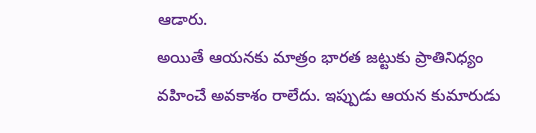ఆడారు.
అయితే ఆయనకు మాత్రం భారత జట్టుకు ప్రాతినిధ్యం వహించే అవకాశం రాలేదు. ఇప్పుడు ఆయన కుమారుడు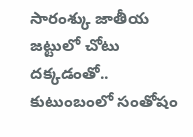సారంశ్కు జాతీయ జట్టులో చోటు దక్కడంతో.. కుటుంబంలో సంతోషం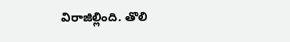విరాజిల్లింది. తొలి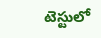టెస్టులో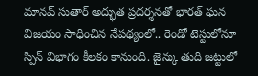మానవ్ సుతార్ అద్భుత ప్రదర్శనతో భారత్ ఘన విజయం సాధించిన నేపథ్యంలో.. రెండో టెస్టులోనూ స్పిన్ విభాగం కీలకం కానుంది. జైన్కు తుది జట్టులో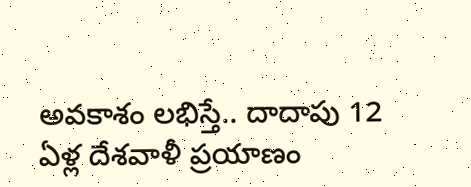అవకాశం లభిస్తే.. దాదాపు 12 ఏళ్ల దేశవాళీ ప్రయాణం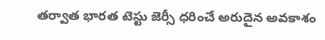తర్వాత భారత టెస్టు జెర్సీ ధరించే అరుదైన అవకాశం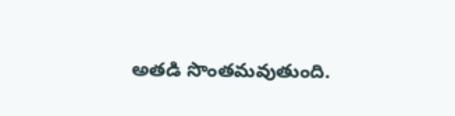అతడి సొంతమవుతుంది.